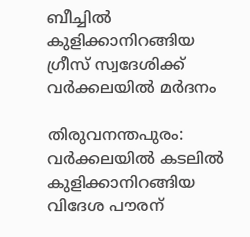ബീച്ചില്‍ കുളിക്കാനിറങ്ങിയ ഗ്രീസ് സ്വദേശിക്ക് വര്‍ക്കലയില്‍ മര്‍ദനം

തിരുവനന്തപുരം: വർക്കലയില്‍ കടലില്‍ കുളിക്കാനിറങ്ങിയ വിദേശ പൗരന്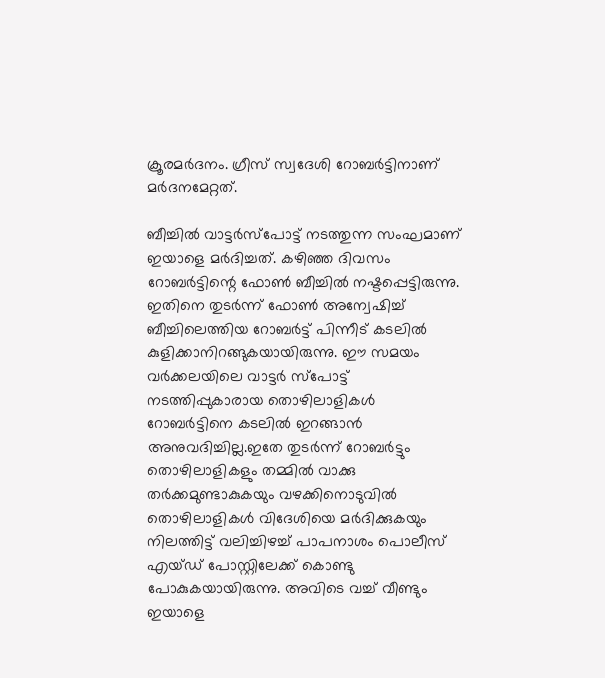ക്രൂരമർദനം. ഗ്രീസ് സ്വദേശി റോബർട്ടിനാണ് മർദനമേറ്റത്.

ബീച്ചില്‍ വാട്ടർസ്പോട്ട് നടത്തുന്ന സംഘമാണ് ഇയാളെ മർദിച്ചത്. കഴിഞ്ഞ ദിവസം റോബർട്ടിന്റെ ഫോണ്‍ ബീച്ചില്‍ നഷ്ടപ്പെട്ടിരുന്നു. ഇതിനെ തുടർന്ന് ഫോണ്‍ അന്വേഷിച്ച്‌ ബീച്ചിലെത്തിയ റോബർട്ട് പിന്നീട് കടലില്‍ കുളിക്കാനിറങ്ങുകയായിരുന്നു. ഈ സമയം വർക്കലയിലെ വാട്ടർ സ്പോട്ട് നടത്തിപ്പുകാരായ തൊഴിലാളികള്‍ റോബർട്ടിനെ കടലില്‍ ഇറങ്ങാൻ അനുവദിച്ചില്ല.ഇതേ തുടർന്ന് റോബർട്ടും തൊഴിലാളികളും തമ്മില്‍ വാക്കു തർക്കമുണ്ടാകുകയും വഴക്കിനൊടുവില്‍ തൊഴിലാളികള്‍ വിദേശിയെ മർദിക്കുകയും നിലത്തിട്ട് വലിച്ചിഴച്ച്‌ പാപനാശം പൊലീസ് എയ്‌‌ഡ് പോസ്റ്റിലേക്ക് കൊണ്ടു പോകുകയായിരുന്നു. അവിടെ വച്ച്‌ വീണ്ടും ഇയാളെ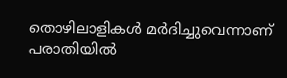തൊഴിലാളികള്‍ മ‌ർദിച്ചുവെന്നാണ് പരാതിയില്‍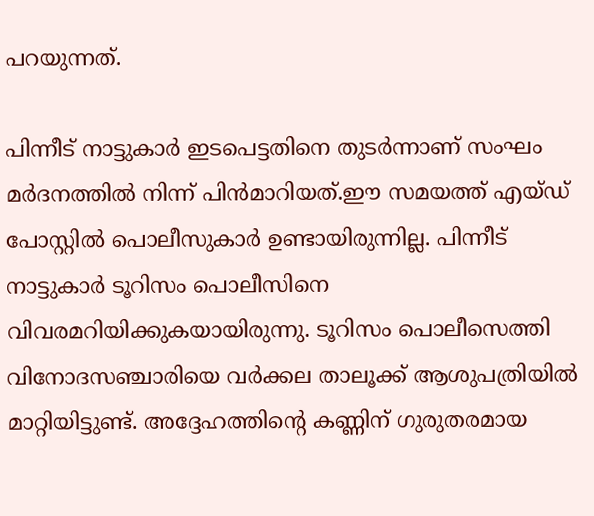പറയുന്നത്.

പിന്നീട് നാട്ടുകാർ ഇടപെട്ടതിനെ തുടർന്നാണ് സംഘം മർദനത്തില്‍ നിന്ന് പിൻമാറിയത്.ഈ സമയത്ത് എയ്ഡ് പോസ്റ്റില്‍ പൊലീസുകാർ ഉണ്ടായിരുന്നില്ല. പിന്നീട് നാട്ടുകാർ ടൂറിസം പൊലീസിനെ വിവരമറിയിക്കുകയായിരുന്നു. ടൂറിസം പൊലീസെത്തി വിനോദസഞ്ചാരിയെ വർക്കല താലൂക്ക് ആശുപത്രിയില്‍ മാറ്റിയിട്ടുണ്ട്. അദ്ദേഹത്തിന്റെ കണ്ണിന് ഗുരുതരമായ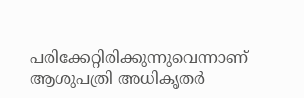പരിക്കേറ്റിരിക്കുന്നുവെന്നാണ് ആശുപത്രി അധികൃതർ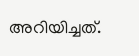അറിയിച്ചത്.